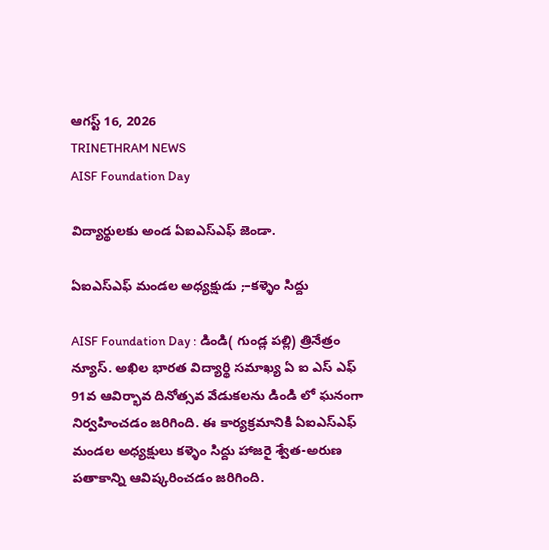ఆగస్ట్ 16, 2026
TRINETHRAM NEWS
AISF Foundation Day

విద్యార్థులకు అండ ఏఐఎస్ఎఫ్ జెండా.

ఏఐఎస్ఎఫ్ మండల అధ్యక్షుడు ;–కళ్ళెం సిద్దు

AISF Foundation Day : డిండి( గుండ్ల పల్లి) త్రినేత్రం న్యూస్. అఖిల భారత విద్యార్థి సమాఖ్య ఏ ఐ ఎస్ ఎఫ్ 91వ ఆవిర్భావ దినోత్సవ వేడుకలను డిండి లో ఘనంగా నిర్వహించడం జరిగింది. ఈ కార్యక్రమానికి ఏఐఎస్ఎఫ్ మండల అధ్యక్షులు కళ్ళెం సిద్దు హాజరై శ్వేత-అరుణ పతాకాన్ని ఆవిష్కరించడం జరిగింది.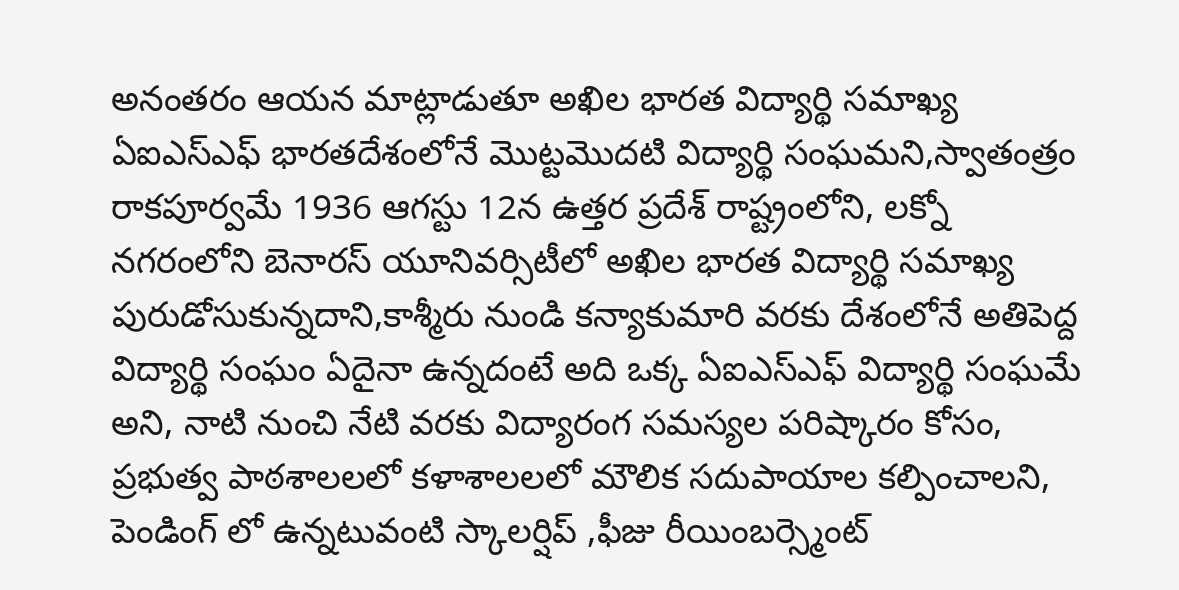అనంతరం ఆయన మాట్లాడుతూ అఖిల భారత విద్యార్థి సమాఖ్య ఏఐఎస్ఎఫ్ భారతదేశంలోనే మొట్టమొదటి విద్యార్థి సంఘమని,స్వాతంత్రం రాకపూర్వమే 1936 ఆగస్టు 12న ఉత్తర ప్రదేశ్ రాష్ట్రంలోని, లక్నో నగరంలోని బెనారస్ యూనివర్సిటీలో అఖిల భారత విద్యార్థి సమాఖ్య పురుడోసుకున్నదాని,కాశ్మీరు నుండి కన్యాకుమారి వరకు దేశంలోనే అతిపెద్ద విద్యార్థి సంఘం ఏదైనా ఉన్నదంటే అది ఒక్క ఏఐఎస్ఎఫ్ విద్యార్థి సంఘమే అని, నాటి నుంచి నేటి వరకు విద్యారంగ సమస్యల పరిష్కారం కోసం, ప్రభుత్వ పాఠశాలలలో కళాశాలలలో మౌలిక సదుపాయాల కల్పించాలని, పెండింగ్ లో ఉన్నటువంటి స్కాలర్షిప్ ,ఫీజు రీయింబర్స్మెంట్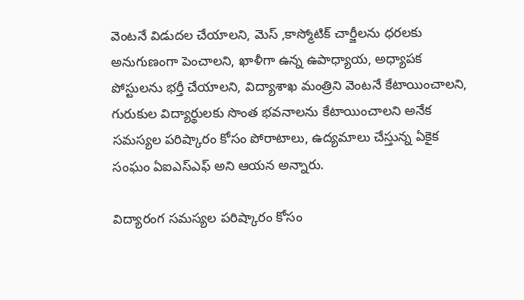వెంటనే విడుదల చేయాలని, మెస్ ,కాస్మోటిక్ చార్జీలను ధరలకు అనుగుణంగా పెంచాలని, ఖాళీగా ఉన్న ఉపాధ్యాయ, అధ్యాపక పోస్టులను భర్తీ చేయాలని, విద్యాశాఖ మంత్రిని వెంటనే కేటాయించాలని, గురుకుల విద్యార్థులకు సొంత భవనాలను కేటాయించాలని అనేక సమస్యల పరిష్కారం కోసం పోరాటాలు, ఉద్యమాలు చేస్తున్న ఏకైక సంఘం ఏఐఎస్ఎఫ్ అని ఆయన అన్నారు.

విద్యారంగ సమస్యల పరిష్కారం కోసం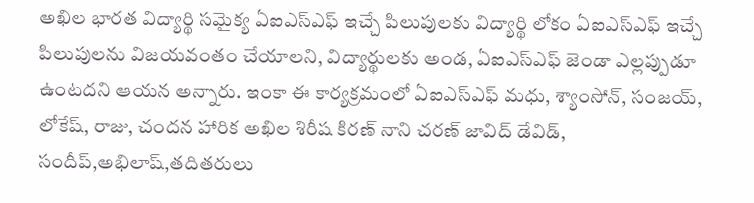అఖిల భారత విద్యార్థి సమైక్య ఏఐఎస్ఎఫ్ ఇచ్చే పిలుపులకు విద్యార్థి లోకం ఏఐఎస్ఎఫ్ ఇచ్చే పిలుపులను విజయవంతం చేయాలని, విద్యార్థులకు అండ, ఏఐఎస్ఎఫ్ జెండా ఎల్లప్పుడూ ఉంటదని ఆయన అన్నారు. ఇంకా ఈ కార్యక్రమంలో ఏఐఎస్ఎఫ్ మధు, శ్యాంసోన్, సంజయ్, లోకేష్, రాజు, చందన హారిక అఖిల శిరీష కిరణ్ నాని చరణ్ జావిద్ డేవిడ్, సందీప్,అభిలాష్,తదితరులు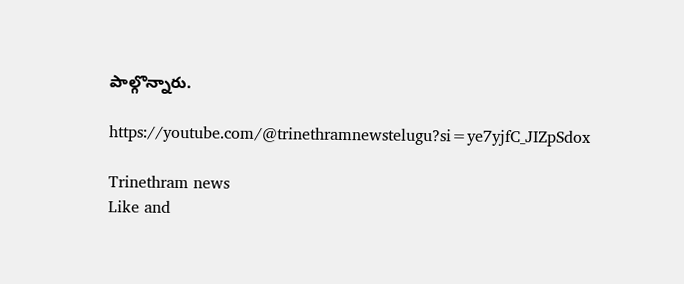పాల్గొన్నారు.

https://youtube.com/@trinethramnewstelugu?si=ye7yjfC_JIZpSdox

Trinethram news
Like and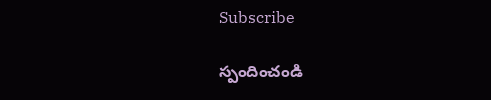Subscribe

స్పందించండి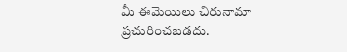మీ ఈమెయిలు చిరునామా ప్రచురించబడదు.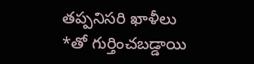తప్పనిసరి ఖాళీలు *తో గుర్తించబడ్డాయి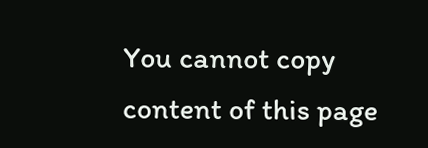You cannot copy content of this page